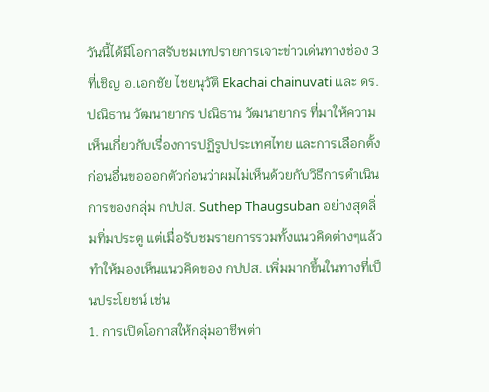วันนี้ได้มีโอกาสรับชมเทปรายการเจาะข่าวเด่นทางช่อง 3 ที่เชิญ อ.เอกชัย ไชยนุวัติ Ekachai chainuvati และ ดร.ปณิธาน วัฒนายากร ปณิธาน วัฒนายากร ที่มาให้ความเห็นเกี่ยวกับเรื่องการปฏิรูปประเทศไทย และการเลือกตั้ง
ก่อนอื่นขอออกตัวก่อนว่าผมไม่เห็นด้วยกับวิธีการดำเนินการของกลุ่ม กปปส. Suthep Thaugsuban อย่างสุดลิ่มทิ่มประตู แต่เมื่อรับชมรายการรวมทั้งแนวคิดต่างๆแล้ว ทำให้มองเห็นแนวคิดของ กปปส. เพิ่มมากขึ้นในทางที่เป็นประโยชน์ เช่น
1. การเปิดโอกาสให้กลุ่มอาชีพต่า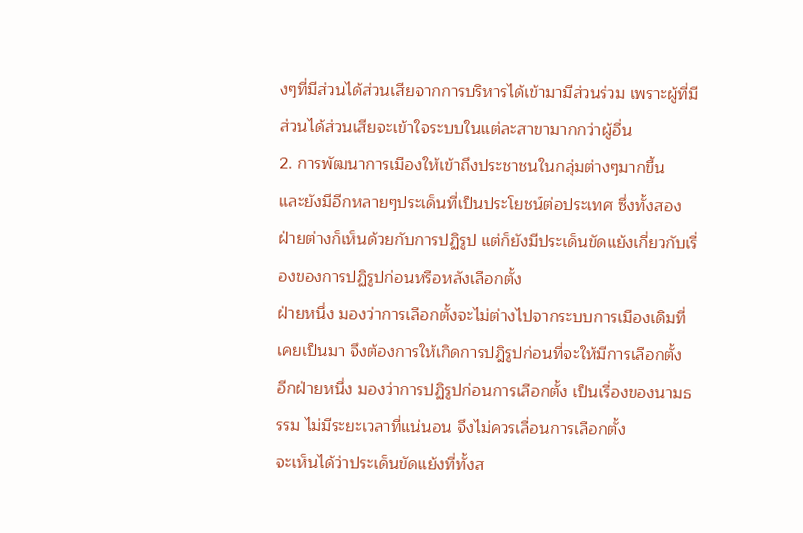งๆที่มีส่วนได้ส่วนเสียจากการบริหารได้เข้ามามีส่วนร่วม เพราะผู้ที่มีส่วนได้ส่วนเสียจะเข้าใจระบบในแต่ละสาขามากกว่าผู้อื่น
2. การพัฒนาการเมืองให้เข้าถึงประชาชนในกลุ่มต่างๆมากขี้น
และยังมีอีกหลายๆประเด็นที่เป็นประโยชน์ต่อประเทศ ซึ่งทั้งสองฝ่ายต่างก็เห็นด้วยกับการปฏิรูป แต่ก็ยังมีประเด็นขัดแย้งเกี่ยวกับเรื่องของการปฏิรูปก่อนหรือหลังเลือกตั้ง
ฝ่ายหนึ่ง มองว่าการเลือกตั้งจะไม่ต่างไปจากระบบการเมืองเดิมที่เคยเป็นมา จึงต้องการให้เกิดการปฎิรูปก่อนที่จะให้มีการเลือกตั้ง
อีกฝ่ายหนึ่ง มองว่าการปฏิรูปก่อนการเลือกตั้ง เป็นเรื่องของนามธรรม ไม่มีระยะเวลาที่แน่นอน จึงไม่ควรเลื่อนการเลือกตั้ง
จะเห็นได้ว่าประเด็นขัดแย้งที่ทั้งส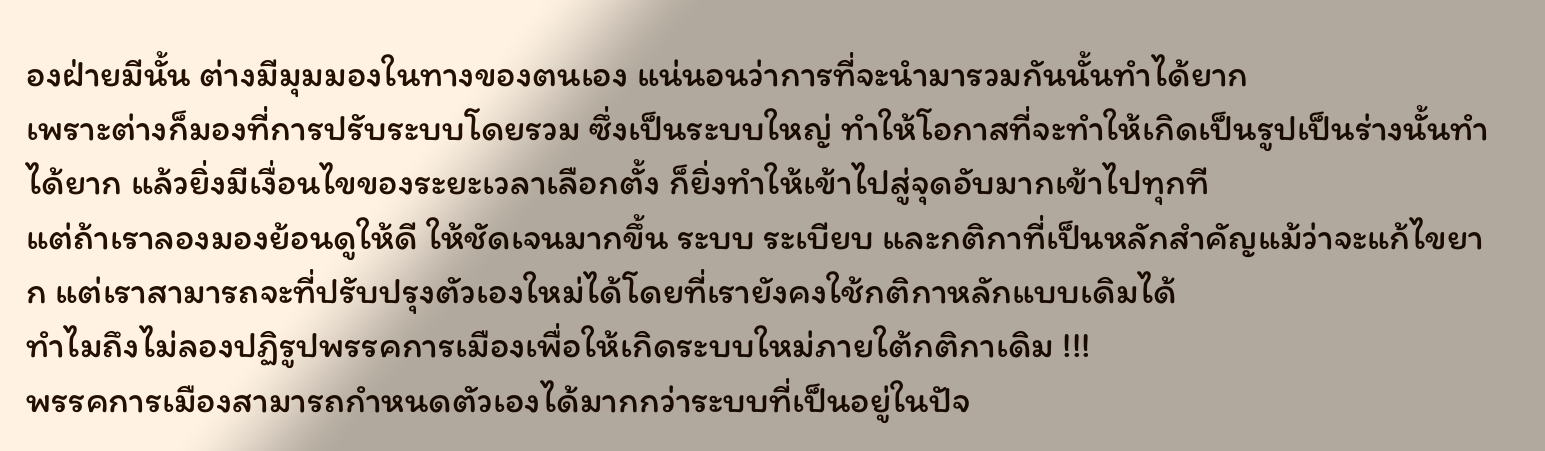องฝ่ายมีนั้น ต่างมีมุมมองในทางของตนเอง แน่นอนว่าการที่จะนำมารวมกันนั้นทำได้ยาก
เพราะต่างก็มองที่การปรับระบบโดยรวม ซึ่งเป็นระบบใหญ่ ทำให้โอกาสที่จะทำให้เกิดเป็นรูปเป็นร่างนั้นทำได้ยาก แล้วยิ่งมีเงื่อนไขของระยะเวลาเลือกตั้ง ก็ยิ่งทำให้เข้าไปสู่จุดอับมากเข้าไปทุกที
แต่ถ้าเราลองมองย้อนดูให้ดี ให้ชัดเจนมากขึ้น ระบบ ระเบียบ และกติกาที่เป็นหลักสำคัญแม้ว่าจะแก้ไขยาก แต่เราสามารถจะที่ปรับปรุงตัวเองใหม่ได้โดยที่เรายังคงใช้กติกาหลักแบบเดิมได้
ทำไมถึงไม่ลองปฏิรูปพรรคการเมืองเพื่อให้เกิดระบบใหม่ภายใต้กติกาเดิม !!!
พรรคการเมืองสามารถกำหนดตัวเองได้มากกว่าระบบที่เป็นอยู่ในปัจ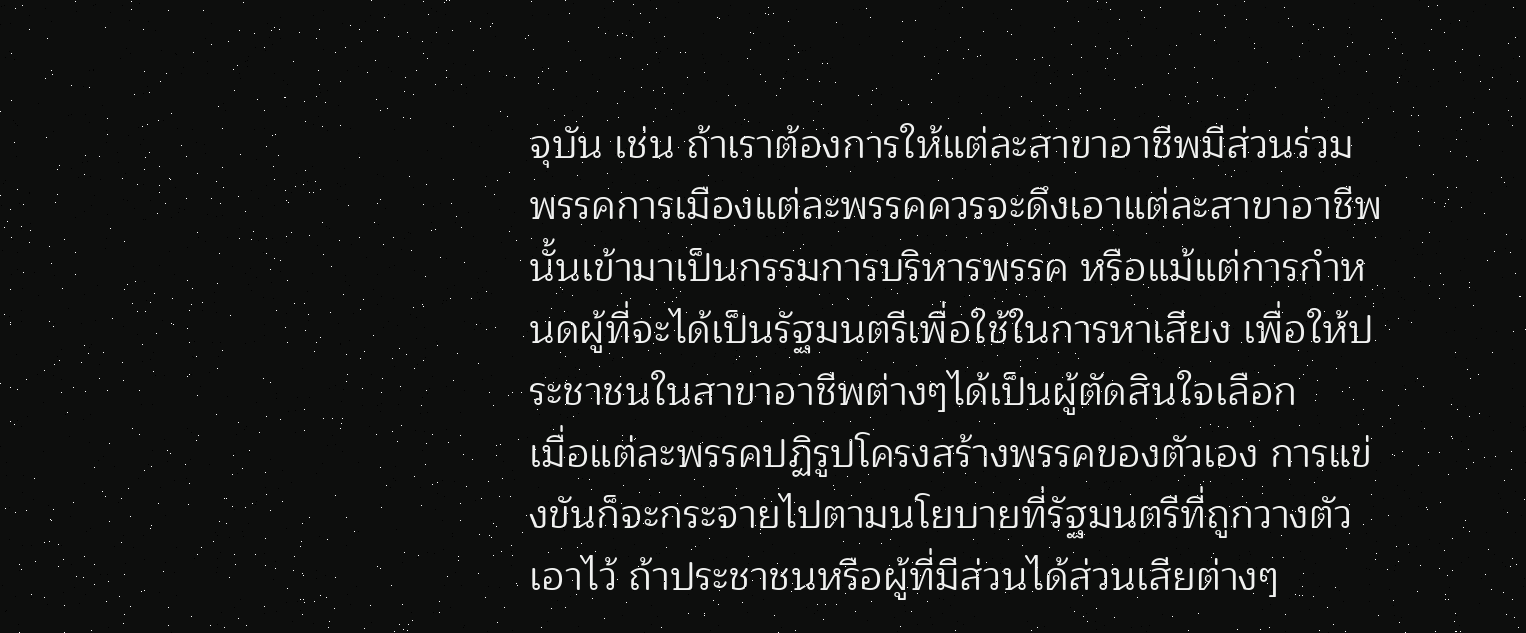จุบัน เช่น ถ้าเราต้องการให้แต่ละสาขาอาชีพมีส่วนร่วม พรรคการเมืองแต่ละพรรคควรจะดึงเอาแต่ละสาขาอาชีพนั้นเข้ามาเป็นกรรมการบริหารพรรค หรือแม้แต่การกำหนดผู้ที่จะได้เป็นรัฐมนตรีเพื่อใช้ในการหาเสียง เพื่อให้ประชาชนในสาขาอาชีพต่างๆได้เป็นผู้ตัดสินใจเลือก
เมื่อแต่ละพรรคปฏิรูปโครงสร้างพรรคของตัวเอง การแข่งขันก็จะกระจายไปตามนโยบายที่รัฐมนตรีที่ถูกวางตัวเอาไว้ ถ้าประชาชนหรือผู้ที่มีส่วนได้ส่วนเสียต่างๆ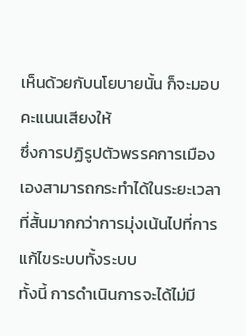เห็นด้วยกับนโยบายนั้น ก็จะมอบคะแนนเสียงให้
ซึ่งการปฏิรูปตัวพรรคการเมืองเองสามารถกระทำได้ในระยะเวลาที่สั้นมากกว่าการมุ่งเน้นไปที่การแก้ไขระบบทั้งระบบ
ทั้งนี้ การดำเนินการจะได้ไม่มี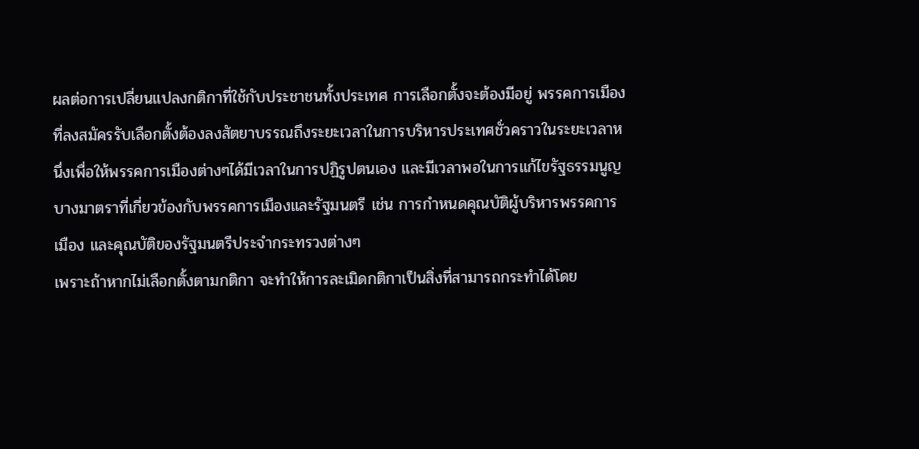ผลต่อการเปลี่ยนแปลงกติกาที่ใช้กับประชาชนทั้งประเทศ การเลือกตั้งจะต้องมีอยู่ พรรคการเมืองที่ลงสมัครรับเลือกตั้งต้องลงสัตยาบรรณถึงระยะเวลาในการบริหารประเทศชั่วคราวในระยะเวลาหนึ่งเพื่อให้พรรคการเมืองต่างๆได้มีเวลาในการปฏิรูปตนเอง และมีเวลาพอในการแก้ไขรัฐธรรมนูญบางมาตราที่เกี่ยวข้องกับพรรคการเมืองและรัฐมนตรี เช่น การกำหนดคุณบัติผู้บริหารพรรคการเมือง และคุณบัติของรัฐมนตรีประจำกระทรวงต่างๆ
เพราะถ้าหากไม่เลือกตั้งตามกติกา จะทำให้การละเมิดกติกาเป็นสิ่งที่สามารถกระทำได้โดย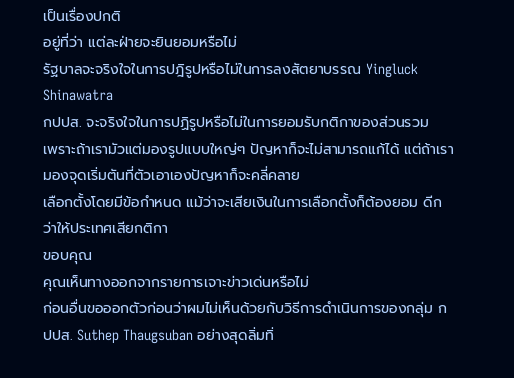เป็นเรื่องปกติ
อยู่ที่ว่า แต่ละฝ่ายจะยินยอมหรือไม่
รัฐบาลจะจริงใจในการปฎิรูปหรือไม่ในการลงสัตยาบรรณ Yingluck Shinawatra
กปปส. จะจริงใจในการปฏิรูปหรือไม่ในการยอมรับกติกาของส่วนรวม
เพราะถ้าเรามัวแต่มองรูปแบบใหญ่ๆ ปัญหาก็จะไม่สามารถแก้ได้ แต่ถ้าเรามองจุดเริ่มตันที่ตัวเอาเองปัญหาก็จะคลี่คลาย
เลือกตั้งโดยมีข้อกำหนด แม้ว่าจะเสียเงินในการเลือกตั้งก็ต้องยอม ดีกว่าให้ประเทศเสียกติกา
ขอบคุณ
คุณเห็นทางออกจากรายการเจาะข่าวเด่นหรือไม่
ก่อนอื่นขอออกตัวก่อนว่าผมไม่เห็นด้วยกับวิธีการดำเนินการของกลุ่ม กปปส. Suthep Thaugsuban อย่างสุดลิ่มทิ่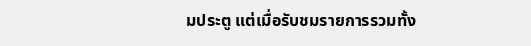มประตู แต่เมื่อรับชมรายการรวมทั้ง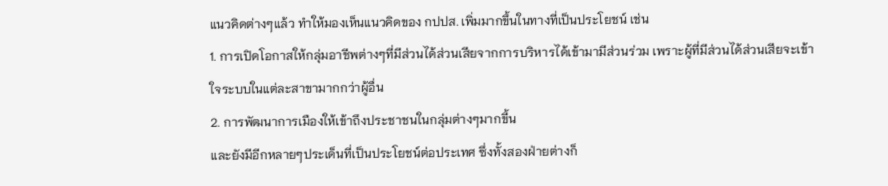แนวคิดต่างๆแล้ว ทำให้มองเห็นแนวคิดของ กปปส. เพิ่มมากขึ้นในทางที่เป็นประโยชน์ เช่น
1. การเปิดโอกาสให้กลุ่มอาชีพต่างๆที่มีส่วนได้ส่วนเสียจากการบริหารได้เข้ามามีส่วนร่วม เพราะผู้ที่มีส่วนได้ส่วนเสียจะเข้าใจระบบในแต่ละสาขามากกว่าผู้อื่น
2. การพัฒนาการเมืองให้เข้าถึงประชาชนในกลุ่มต่างๆมากขี้น
และยังมีอีกหลายๆประเด็นที่เป็นประโยชน์ต่อประเทศ ซึ่งทั้งสองฝ่ายต่างก็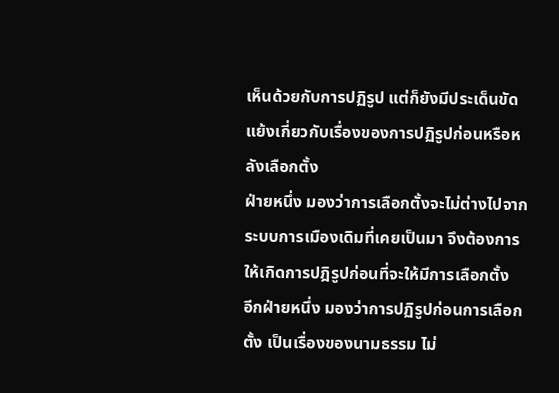เห็นด้วยกับการปฏิรูป แต่ก็ยังมีประเด็นขัดแย้งเกี่ยวกับเรื่องของการปฏิรูปก่อนหรือหลังเลือกตั้ง
ฝ่ายหนึ่ง มองว่าการเลือกตั้งจะไม่ต่างไปจากระบบการเมืองเดิมที่เคยเป็นมา จึงต้องการให้เกิดการปฎิรูปก่อนที่จะให้มีการเลือกตั้ง
อีกฝ่ายหนึ่ง มองว่าการปฏิรูปก่อนการเลือกตั้ง เป็นเรื่องของนามธรรม ไม่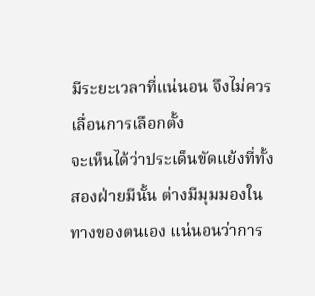มีระยะเวลาที่แน่นอน จึงไม่ควรเลื่อนการเลือกตั้ง
จะเห็นได้ว่าประเด็นขัดแย้งที่ทั้งสองฝ่ายมีนั้น ต่างมีมุมมองในทางของตนเอง แน่นอนว่าการ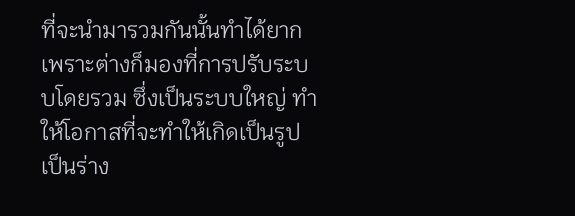ที่จะนำมารวมกันนั้นทำได้ยาก
เพราะต่างก็มองที่การปรับระบบโดยรวม ซึ่งเป็นระบบใหญ่ ทำให้โอกาสที่จะทำให้เกิดเป็นรูปเป็นร่าง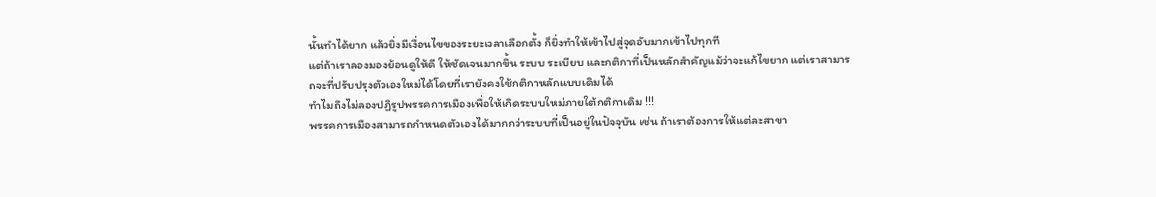นั้นทำได้ยาก แล้วยิ่งมีเงื่อนไขของระยะเวลาเลือกตั้ง ก็ยิ่งทำให้เข้าไปสู่จุดอับมากเข้าไปทุกที
แต่ถ้าเราลองมองย้อนดูให้ดี ให้ชัดเจนมากขึ้น ระบบ ระเบียบ และกติกาที่เป็นหลักสำคัญแม้ว่าจะแก้ไขยาก แต่เราสามารถจะที่ปรับปรุงตัวเองใหม่ได้โดยที่เรายังคงใช้กติกาหลักแบบเดิมได้
ทำไมถึงไม่ลองปฏิรูปพรรคการเมืองเพื่อให้เกิดระบบใหม่ภายใต้กติกาเดิม !!!
พรรคการเมืองสามารถกำหนดตัวเองได้มากกว่าระบบที่เป็นอยู่ในปัจจุบัน เช่น ถ้าเราต้องการให้แต่ละสาขา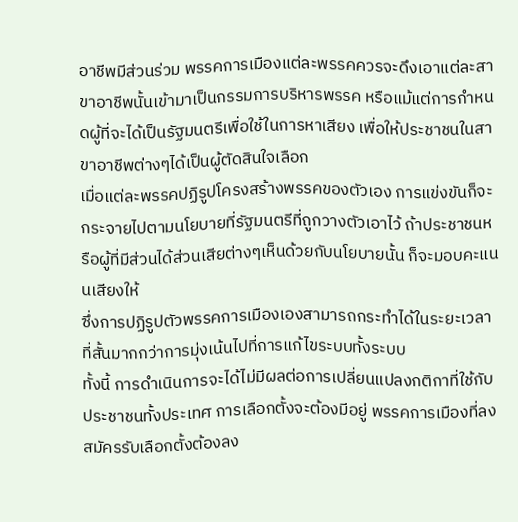อาชีพมีส่วนร่วม พรรคการเมืองแต่ละพรรคควรจะดึงเอาแต่ละสาขาอาชีพนั้นเข้ามาเป็นกรรมการบริหารพรรค หรือแม้แต่การกำหนดผู้ที่จะได้เป็นรัฐมนตรีเพื่อใช้ในการหาเสียง เพื่อให้ประชาชนในสาขาอาชีพต่างๆได้เป็นผู้ตัดสินใจเลือก
เมื่อแต่ละพรรคปฏิรูปโครงสร้างพรรคของตัวเอง การแข่งขันก็จะกระจายไปตามนโยบายที่รัฐมนตรีที่ถูกวางตัวเอาไว้ ถ้าประชาชนหรือผู้ที่มีส่วนได้ส่วนเสียต่างๆเห็นด้วยกับนโยบายนั้น ก็จะมอบคะแนนเสียงให้
ซึ่งการปฏิรูปตัวพรรคการเมืองเองสามารถกระทำได้ในระยะเวลาที่สั้นมากกว่าการมุ่งเน้นไปที่การแก้ไขระบบทั้งระบบ
ทั้งนี้ การดำเนินการจะได้ไม่มีผลต่อการเปลี่ยนแปลงกติกาที่ใช้กับประชาชนทั้งประเทศ การเลือกตั้งจะต้องมีอยู่ พรรคการเมืองที่ลงสมัครรับเลือกตั้งต้องลง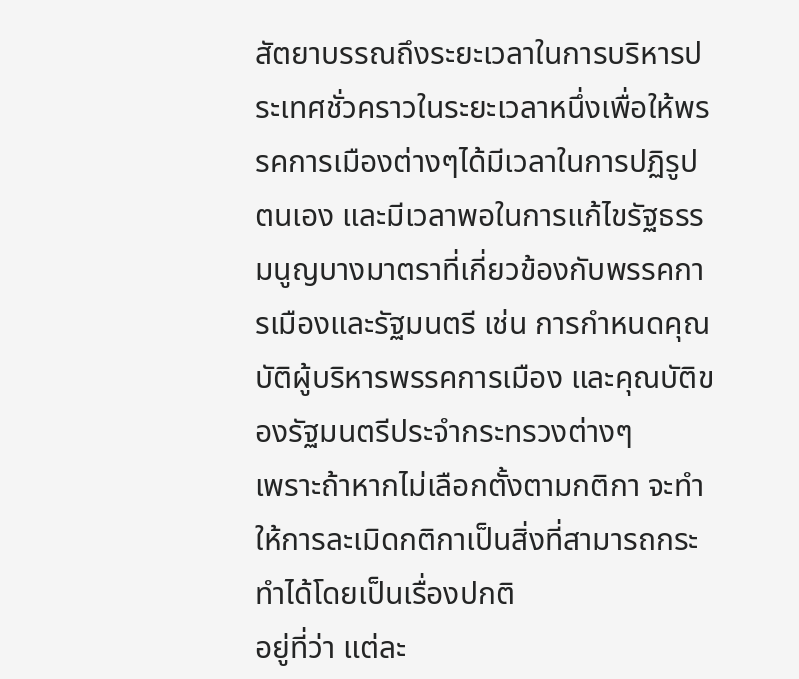สัตยาบรรณถึงระยะเวลาในการบริหารประเทศชั่วคราวในระยะเวลาหนึ่งเพื่อให้พรรคการเมืองต่างๆได้มีเวลาในการปฏิรูปตนเอง และมีเวลาพอในการแก้ไขรัฐธรรมนูญบางมาตราที่เกี่ยวข้องกับพรรคการเมืองและรัฐมนตรี เช่น การกำหนดคุณบัติผู้บริหารพรรคการเมือง และคุณบัติของรัฐมนตรีประจำกระทรวงต่างๆ
เพราะถ้าหากไม่เลือกตั้งตามกติกา จะทำให้การละเมิดกติกาเป็นสิ่งที่สามารถกระทำได้โดยเป็นเรื่องปกติ
อยู่ที่ว่า แต่ละ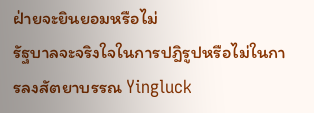ฝ่ายจะยินยอมหรือไม่
รัฐบาลจะจริงใจในการปฎิรูปหรือไม่ในการลงสัตยาบรรณ Yingluck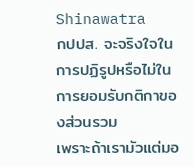Shinawatra
กปปส. จะจริงใจในการปฏิรูปหรือไม่ในการยอมรับกติกาของส่วนรวม
เพราะถ้าเรามัวแต่มอ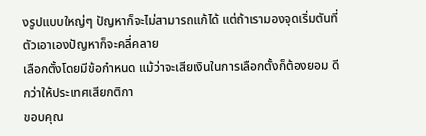งรูปแบบใหญ่ๆ ปัญหาก็จะไม่สามารถแก้ได้ แต่ถ้าเรามองจุดเริ่มตันที่ตัวเอาเองปัญหาก็จะคลี่คลาย
เลือกตั้งโดยมีข้อกำหนด แม้ว่าจะเสียเงินในการเลือกตั้งก็ต้องยอม ดีกว่าให้ประเทศเสียกติกา
ขอบคุณ